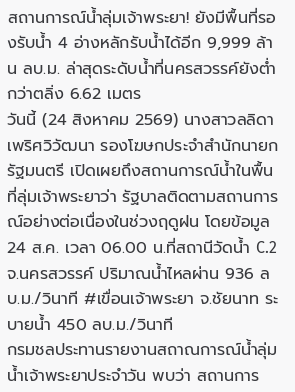สถานการณ์น้ำลุ่มเจ้าพระยา! ยังมีพื้นที่รองรับน้ำ 4 อ่างหลักรับน้ำได้อีก 9,999 ล้าน ลบ.ม. ล่าสุดระดับน้ำที่นครสวรรค์ยังต่ำกว่าตลิ่ง 6.62 เมตร
วันนี้ (24 สิงหาคม 2569) นางสาวลลิดา เพริศวิวัฒนา รองโฆษกประจำสำนักนายกรัฐมนตรี เปิดเผยถึงสถานการณ์น้ำในพื้นที่ลุ่มเจ้าพระยาว่า รัฐบาลติดตามสถานการณ์อย่างต่อเนื่องในช่วงฤดูฝน โดยข้อมูล 24 ส.ค. เวลา 06.00 น.ที่สถานีวัดน้ำ C.2 จ.นครสวรรค์ ปริมาณน้ำไหลผ่าน 936 ลบ.ม./วินาที #เขื่อนเจ้าพระยา จ.ชัยนาท ระบายน้ำ 450 ลบ.ม./วินาที
กรมชลประทานรายงานสถาณการณ์น้ำลุ่มน้ำเจ้าพระยาประจำวัน พบว่า สถานการ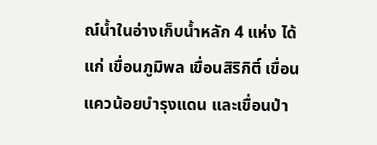ณ์น้ำในอ่างเก็บน้ำหลัก 4 แห่ง ได้แก่ เขื่อนภูมิพล เขื่อนสิริกิติ์ เขื่อนแควน้อยบำรุงแดน และเขื่อนป่า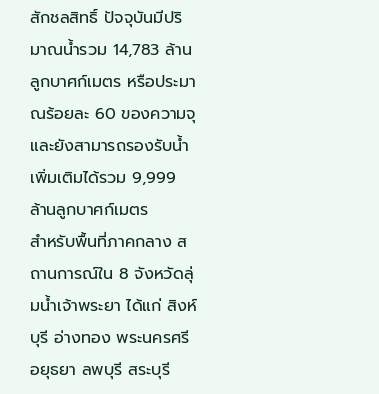สักชลสิทธิ์ ปัจจุบันมีปริมาณน้ำรวม 14,783 ล้านลูกบาศก์เมตร หรือประมาณร้อยละ 60 ของความจุ และยังสามารถรองรับน้ำเพิ่มเติมได้รวม 9,999 ล้านลูกบาศก์เมตร
สำหรับพื้นที่ภาคกลาง สถานการณ์ใน 8 จังหวัดลุ่มน้ำเจ้าพระยา ได้แก่ สิงห์บุรี อ่างทอง พระนครศรีอยุธยา ลพบุรี สระบุรี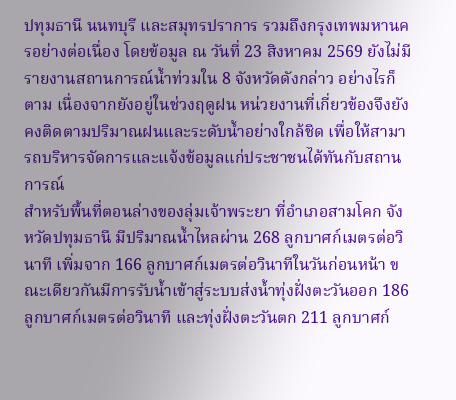ปทุมธานี นนทบุรี และสมุทรปราการ รวมถึงกรุงเทพมหานครอย่างต่อเนื่อง โดยข้อมูล ณ วันที่ 23 สิงหาคม 2569 ยังไม่มีรายงานสถานการณ์น้ำท่วมใน 8 จังหวัดดังกล่าว อย่างไรก็ตาม เนื่องจากยังอยู่ในช่วงฤดูฝน หน่วยงานที่เกี่ยวข้องจึงยังคงติดตามปริมาณฝนและระดับน้ำอย่างใกล้ชิด เพื่อให้สามารถบริหารจัดการและแจ้งข้อมูลแก่ประชาชนได้ทันกับสถานการณ์
สำหรับพื้นที่ตอนล่างของลุ่มเจ้าพระยา ที่อำเภอสามโคก จังหวัดปทุมธานี มีปริมาณน้ำไหลผ่าน 268 ลูกบาศก์เมตรต่อวินาที เพิ่มจาก 166 ลูกบาศก์เมตรต่อวินาทีในวันก่อนหน้า ขณะเดียวกันมีการรับน้ำเข้าสู่ระบบส่งน้ำทุ่งฝั่งตะวันออก 186 ลูกบาศก์เมตรต่อวินาที และทุ่งฝั่งตะวันตก 211 ลูกบาศก์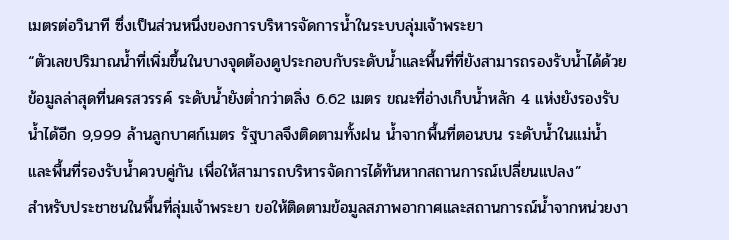เมตรต่อวินาที ซึ่งเป็นส่วนหนึ่งของการบริหารจัดการน้ำในระบบลุ่มเจ้าพระยา
“ตัวเลขปริมาณน้ำที่เพิ่มขึ้นในบางจุดต้องดูประกอบกับระดับน้ำและพื้นที่ที่ยังสามารถรองรับน้ำได้ด้วย ข้อมูลล่าสุดที่นครสวรรค์ ระดับน้ำยังต่ำกว่าตลิ่ง 6.62 เมตร ขณะที่อ่างเก็บน้ำหลัก 4 แห่งยังรองรับน้ำได้อีก 9,999 ล้านลูกบาศก์เมตร รัฐบาลจึงติดตามทั้งฝน น้ำจากพื้นที่ตอนบน ระดับน้ำในแม่น้ำ และพื้นที่รองรับน้ำควบคู่กัน เพื่อให้สามารถบริหารจัดการได้ทันหากสถานการณ์เปลี่ยนแปลง”
สำหรับประชาชนในพื้นที่ลุ่มเจ้าพระยา ขอให้ติดตามข้อมูลสภาพอากาศและสถานการณ์น้ำจากหน่วยงา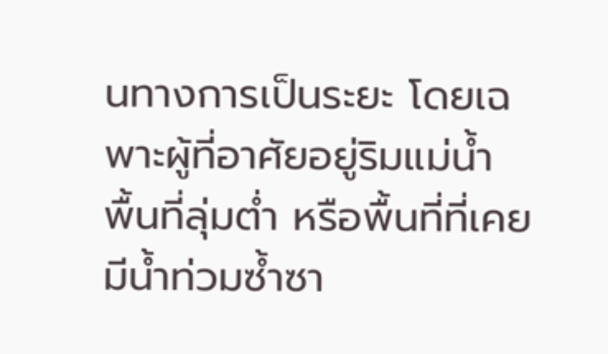นทางการเป็นระยะ โดยเฉพาะผู้ที่อาศัยอยู่ริมแม่น้ำ พื้นที่ลุ่มต่ำ หรือพื้นที่ที่เคยมีน้ำท่วมซ้ำซา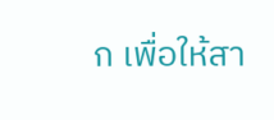ก เพื่อให้สา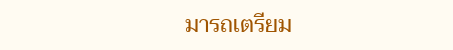มารถเตรียม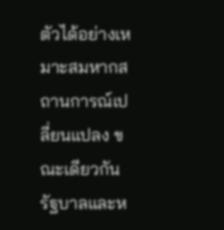ตัวได้อย่างเหมาะสมหากสถานการณ์เปลี่ยนแปลง ขณะเดียวกันรัฐบาลและห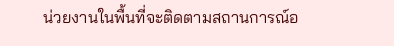น่วยงานในพื้นที่จะติดตามสถานการณ์อ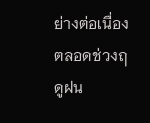ย่างต่อเนื่องตลอดช่วงฤดูฝน